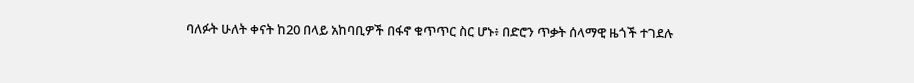ባለፉት ሁለት ቀናት ከ20 በላይ አከባቢዎች በፋኖ ቁጥጥር ስር ሆኑ፥ በድሮን ጥቃት ሰላማዊ ዜጎች ተገደሉ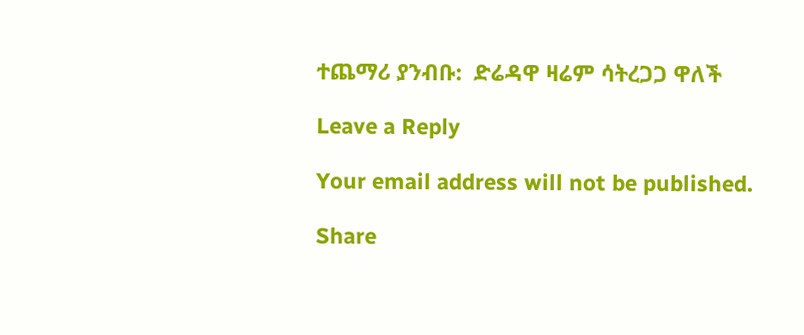ተጨማሪ ያንብቡ:  ድሬዳዋ ዛሬም ሳትረጋጋ ዋለች

Leave a Reply

Your email address will not be published.

Share